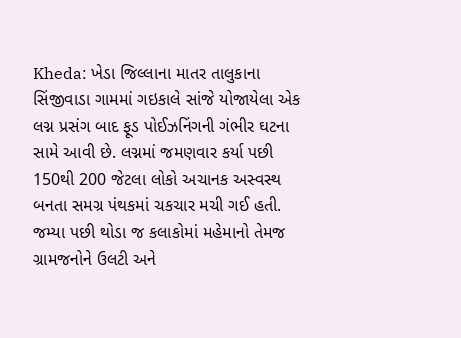Kheda: ખેડા જિલ્લાના માતર તાલુકાના સિંજીવાડા ગામમાં ગઇકાલે સાંજે યોજાયેલા એક લગ્ન પ્રસંગ બાદ ફૂડ પોઈઝનિંગની ગંભીર ઘટના સામે આવી છે. લગ્નમાં જમણવાર કર્યા પછી 150થી 200 જેટલા લોકો અચાનક અસ્વસ્થ બનતા સમગ્ર પંથકમાં ચકચાર મચી ગઈ હતી. જમ્યા પછી થોડા જ કલાકોમાં મહેમાનો તેમજ ગ્રામજનોને ઉલટી અને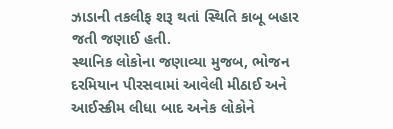ઝાડાની તકલીફ શરૂ થતાં સ્થિતિ કાબૂ બહાર જતી જણાઈ હતી.
સ્થાનિક લોકોના જણાવ્યા મુજબ, ભોજન દરમિયાન પીરસવામાં આવેલી મીઠાઈ અને આઈસ્ક્રીમ લીધા બાદ અનેક લોકોને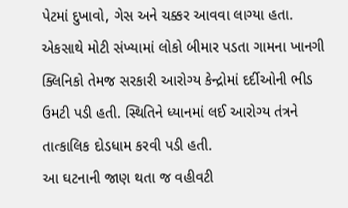પેટમાં દુખાવો, ગેસ અને ચક્કર આવવા લાગ્યા હતા. એકસાથે મોટી સંખ્યામાં લોકો બીમાર પડતા ગામના ખાનગી ક્લિનિકો તેમજ સરકારી આરોગ્ય કેન્દ્રોમાં દર્દીઓની ભીડ ઉમટી પડી હતી. સ્થિતિને ધ્યાનમાં લઈ આરોગ્ય તંત્રને તાત્કાલિક દોડધામ કરવી પડી હતી.
આ ઘટનાની જાણ થતા જ વહીવટી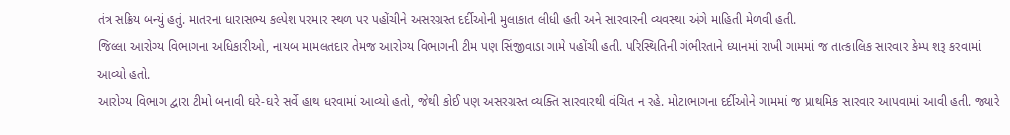તંત્ર સક્રિય બન્યું હતું. માતરના ધારાસભ્ય કલ્પેશ પરમાર સ્થળ પર પહોંચીને અસરગ્રસ્ત દર્દીઓની મુલાકાત લીધી હતી અને સારવારની વ્યવસ્થા અંગે માહિતી મેળવી હતી.
જિલ્લા આરોગ્ય વિભાગના અધિકારીઓ, નાયબ મામલતદાર તેમજ આરોગ્ય વિભાગની ટીમ પણ સિંજીવાડા ગામે પહોંચી હતી. પરિસ્થિતિની ગંભીરતાને ધ્યાનમાં રાખી ગામમાં જ તાત્કાલિક સારવાર કેમ્પ શરૂ કરવામાં આવ્યો હતો.
આરોગ્ય વિભાગ દ્વારા ટીમો બનાવી ઘરે-ઘરે સર્વે હાથ ધરવામાં આવ્યો હતો, જેથી કોઈ પણ અસરગ્રસ્ત વ્યક્તિ સારવારથી વંચિત ન રહે. મોટાભાગના દર્દીઓને ગામમાં જ પ્રાથમિક સારવાર આપવામાં આવી હતી. જ્યારે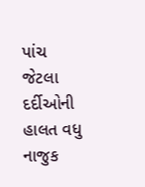પાંચ જેટલા દર્દીઓની હાલત વધુ નાજુક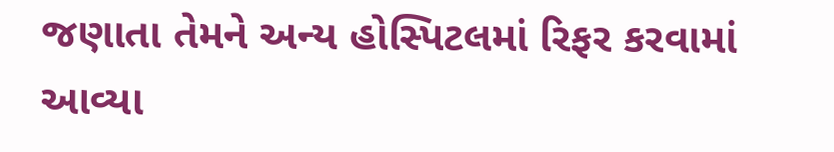જણાતા તેમને અન્ય હોસ્પિટલમાં રિફર કરવામાં આવ્યા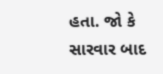હતા. જો કે સારવાર બાદ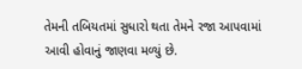તેમની તબિયતમાં સુધારો થતા તેમને રજા આપવામાં આવી હોવાનું જાણવા મળ્યું છે.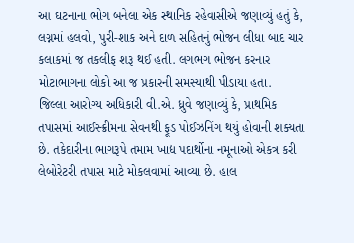આ ઘટનાના ભોગ બનેલા એક સ્થાનિક રહેવાસીએ જણાવ્યું હતું કે, લગ્નમાં હલવો, પુરી-શાક અને દાળ સહિતનું ભોજન લીધા બાદ ચાર કલાકમાં જ તકલીફ શરૂ થઈ હતી. લગભગ ભોજન કરનાર મોટાભાગના લોકો આ જ પ્રકારની સમસ્યાથી પીડાયા હતા.
જિલ્લા આરોગ્ય અધિકારી વી.એ. ધ્રુવે જણાવ્યું કે, પ્રાથમિક તપાસમાં આઈસ્ક્રીમના સેવનથી ફૂડ પોઈઝનિંગ થયું હોવાની શક્યતા છે. તકેદારીના ભાગરૂપે તમામ ખાદ્ય પદાર્થોના નમૂનાઓ એકત્ર કરી લેબોરેટરી તપાસ માટે મોકલવામાં આવ્યા છે. હાલ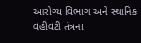આરોગ્ય વિભાગ અને સ્થાનિક વહીવટી તંત્રના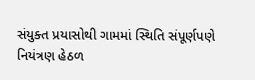સંયુક્ત પ્રયાસોથી ગામમાં સ્થિતિ સંપૂર્ણપણે નિયંત્રણ હેઠળ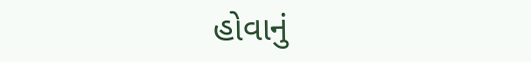હોવાનું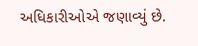અધિકારીઓએ જણાવ્યું છે.